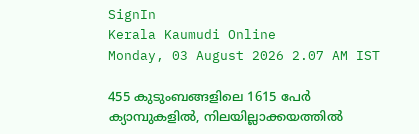SignIn
Kerala Kaumudi Online
Monday, 03 August 2026 2.07 AM IST

455 കുടുംബങ്ങളിലെ 1615 പേർ ക്യാമ്പുകളിൽ, നിലയില്ലാക്കയത്തിൽ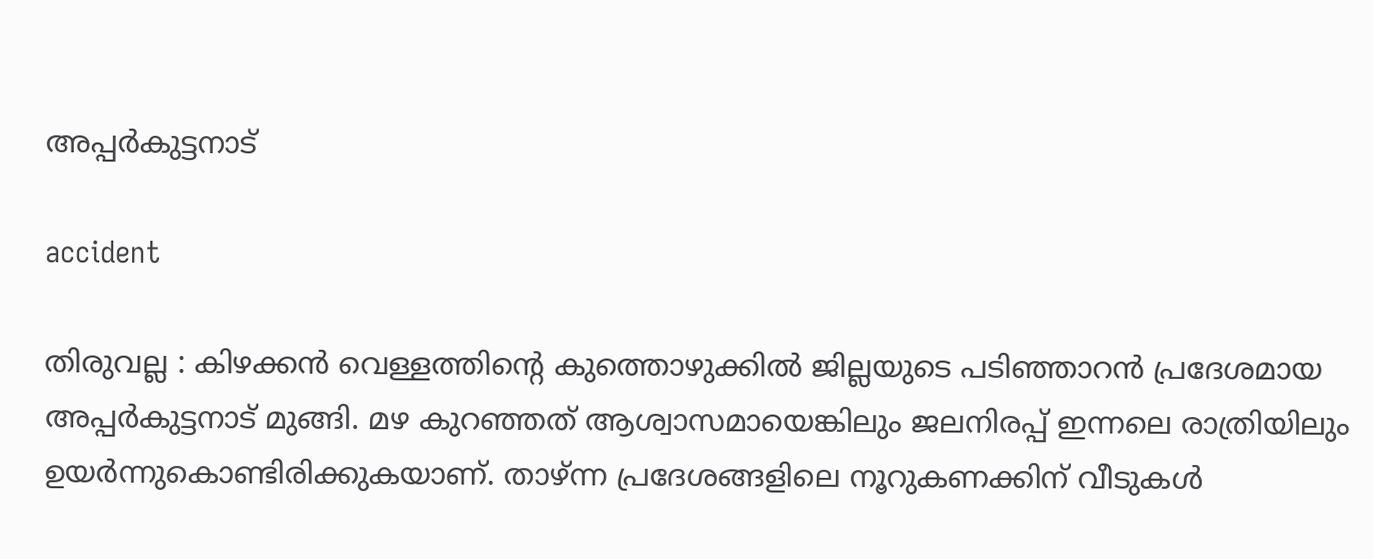അപ്പർകുട്ടനാട്

accident

തിരുവല്ല : കിഴക്കൻ വെള്ളത്തിന്റെ കുത്തൊഴുക്കിൽ ജില്ലയുടെ പടിഞ്ഞാറൻ പ്രദേശമായ അപ്പർകുട്ടനാട് മുങ്ങി. മഴ കുറഞ്ഞത് ആശ്വാസമായെങ്കിലും ജലനിരപ്പ് ഇന്നലെ രാത്രിയിലും ഉയർന്നുകൊണ്ടിരിക്കുകയാണ്. താഴ്ന്ന പ്രദേശങ്ങളിലെ നൂറുകണക്കിന് വീടുകൾ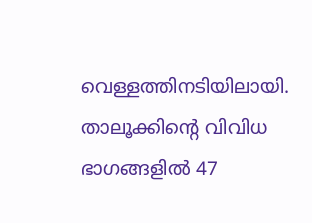വെള്ളത്തിനടിയിലായി. താലൂക്കിന്റെ വിവിധ ഭാഗങ്ങളിൽ 47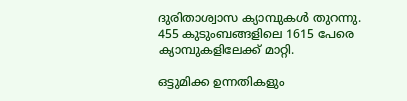ദുരിതാശ്വാസ ക്യാമ്പുകൾ തുറന്നു. 455 കുടുംബങ്ങളിലെ 1615 പേരെ ക്യാമ്പുകളിലേക്ക് മാറ്റി.

ഒട്ടുമിക്ക ഉന്നതികളും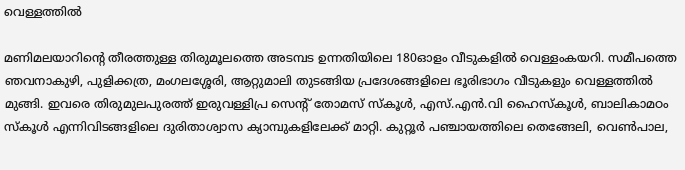വെള്ളത്തിൽ

മണിമലയാറിന്റെ തീരത്തുള്ള തിരുമൂലത്തെ അടമ്പട ഉന്നതിയിലെ 180ഓളം വീടുകളിൽ വെള്ളംകയറി. സമീപത്തെ ഞവനാകുഴി, പുളിക്കത്ര, മംഗലശ്ശേരി, ആറ്റുമാലി തുടങ്ങിയ പ്രദേശങ്ങളിലെ ഭൂരിഭാഗം വീടുകളും വെള്ളത്തിൽ മുങ്ങി. ഇവരെ തിരുമുലപുരത്ത് ഇരുവള്ളിപ്ര സെന്റ് തോമസ് സ്കൂൾ, എസ്.എൻ.വി ഹൈസ്കൂൾ, ബാലികാമഠം സ്കൂൾ എന്നിവിടങ്ങളിലെ ദുരിതാശ്വാസ ക്യാമ്പുകളിലേക്ക് മാറ്റി. കുറ്റൂർ പഞ്ചായത്തിലെ തെങ്ങേലി, വെൺപാല,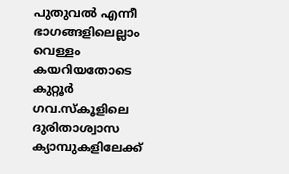പുതുവൽ എന്നീ ഭാഗങ്ങളിലെല്ലാം വെള്ളം കയറിയതോടെ കുറ്റൂർ ഗവ.സ്കൂളിലെ ദുരിതാശ്വാസ ക്യാമ്പുകളിലേക്ക്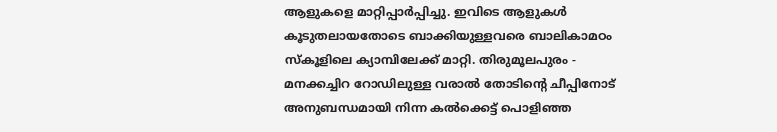ആളുകളെ മാറ്റിപ്പാർപ്പിച്ചു. ഇവിടെ ആളുകൾ കൂടുതലായതോടെ ബാക്കിയുള്ളവരെ ബാലികാമഠം സ്കൂളിലെ ക്യാമ്പിലേക്ക് മാറ്റി. തിരുമൂലപുരം - മനക്കച്ചിറ റോഡിലുള്ള വരാൽ തോടിന്റെ ചീപ്പിനോട് അനുബന്ധമായി നിന്ന കൽക്കെട്ട് പൊളിഞ്ഞ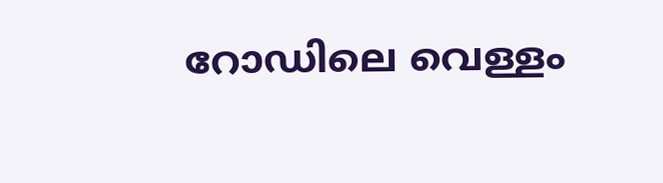റോഡിലെ വെള്ളം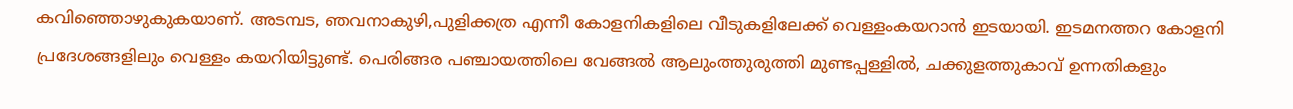കവിഞ്ഞൊഴുകുകയാണ്. അടമ്പട, ഞവനാകുഴി,പുളിക്കത്ര എന്നീ കോളനികളിലെ വീടുകളിലേക്ക് വെള്ളംകയറാൻ ഇടയായി. ഇടമനത്തറ കോളനി പ്രദേശങ്ങളിലും വെള്ളം കയറിയിട്ടുണ്ട്. പെരിങ്ങര പഞ്ചായത്തിലെ വേങ്ങൽ ആലുംത്തുരുത്തി മുണ്ടപ്പള്ളിൽ, ചക്കുളത്തുകാവ് ഉന്നതികളും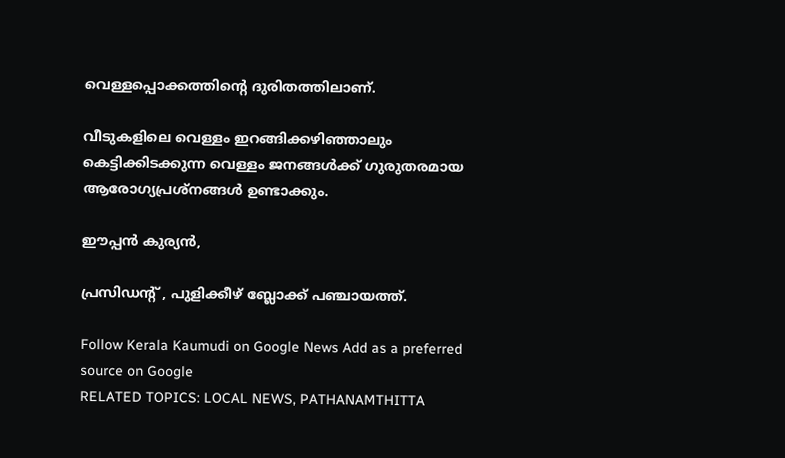വെള്ളപ്പൊക്കത്തിന്റെ ദുരിതത്തിലാണ്.

വീടുകളിലെ വെള്ളം ഇറങ്ങിക്കഴിഞ്ഞാലും കെട്ടിക്കിടക്കുന്ന വെള്ളം ജനങ്ങൾക്ക് ഗുരുതരമായ ആരോഗ്യപ്രശ്നങ്ങൾ ഉണ്ടാക്കും.

ഈപ്പൻ കുര്യൻ,

പ്രസിഡന്റ് , പുളിക്കീഴ് ബ്ലോക്ക്‌ പഞ്ചായത്ത്‌.

Follow Kerala Kaumudi on Google News Add as a preferred source on Google
RELATED TOPICS: LOCAL NEWS, PATHANAMTHITTA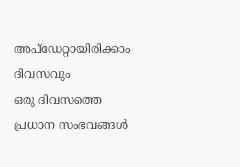അപ്ഡേറ്റായിരിക്കാം ദിവസവും
ഒരു ദിവസത്തെ പ്രധാന സംഭവങ്ങൾ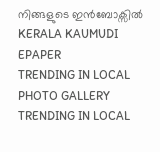നിങ്ങളുടെ ഇൻബോക്സിൽ
KERALA KAUMUDI EPAPER
TRENDING IN LOCAL
PHOTO GALLERY
TRENDING IN LOCAL